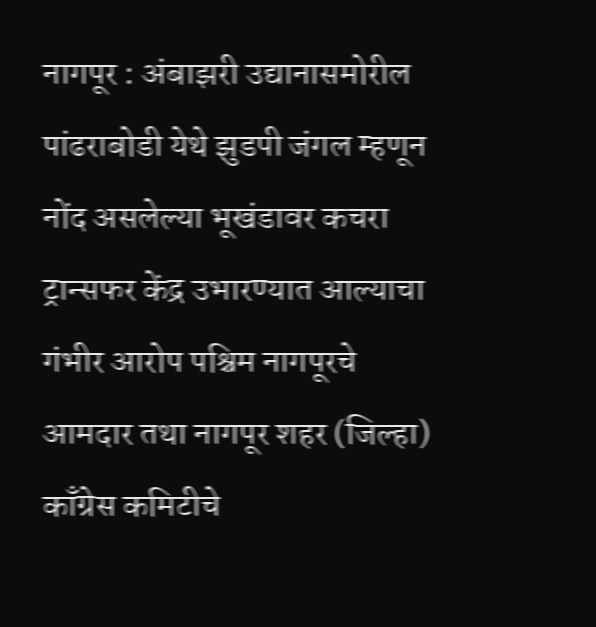नागपूर : अंबाझरी उद्यानासमोरील पांढराबोडी येथे झुडपी जंगल म्हणून नोंद असलेल्या भूखंडावर कचरा ट्रान्सफर केंद्र उभारण्यात आल्याचा गंभीर आरोप पश्चिम नागपूरचे आमदार तथा नागपूर शहर (जिल्हा) काँग्रेस कमिटीचे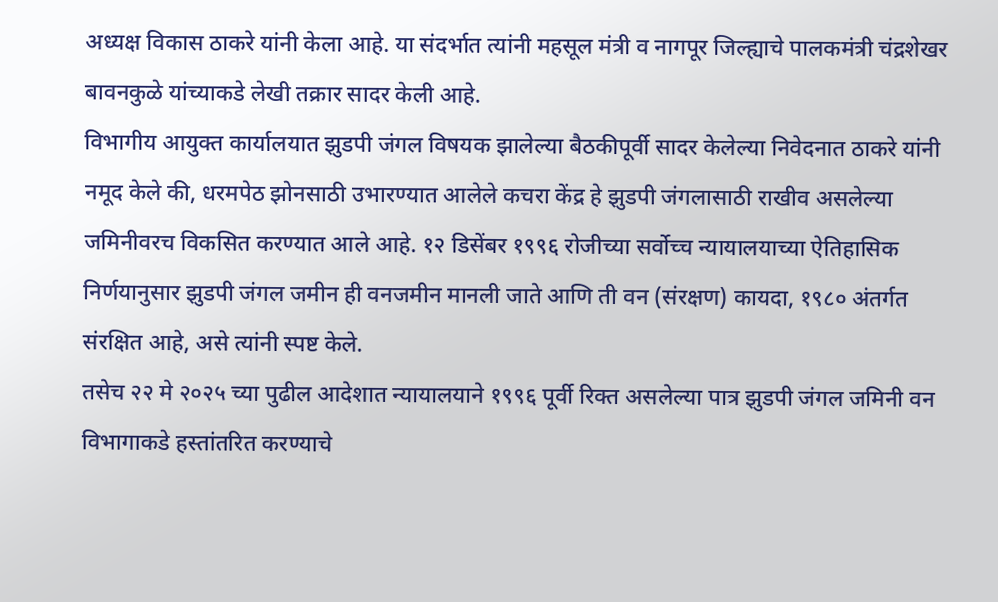अध्यक्ष विकास ठाकरे यांनी केला आहे. या संदर्भात त्यांनी महसूल मंत्री व नागपूर जिल्ह्याचे पालकमंत्री चंद्रशेखर बावनकुळे यांच्याकडे लेखी तक्रार सादर केली आहे.
विभागीय आयुक्त कार्यालयात झुडपी जंगल विषयक झालेल्या बैठकीपूर्वी सादर केलेल्या निवेदनात ठाकरे यांनी नमूद केले की, धरमपेठ झोनसाठी उभारण्यात आलेले कचरा केंद्र हे झुडपी जंगलासाठी राखीव असलेल्या जमिनीवरच विकसित करण्यात आले आहे. १२ डिसेंबर १९९६ रोजीच्या सर्वोच्च न्यायालयाच्या ऐतिहासिक निर्णयानुसार झुडपी जंगल जमीन ही वनजमीन मानली जाते आणि ती वन (संरक्षण) कायदा, १९८० अंतर्गत संरक्षित आहे, असे त्यांनी स्पष्ट केले.
तसेच २२ मे २०२५ च्या पुढील आदेशात न्यायालयाने १९९६ पूर्वी रिक्त असलेल्या पात्र झुडपी जंगल जमिनी वन विभागाकडे हस्तांतरित करण्याचे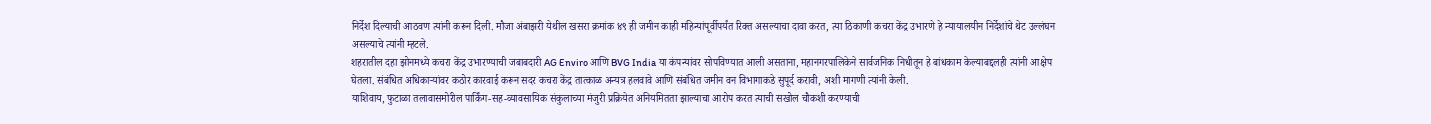निर्देश दिल्याची आठवण त्यांनी करून दिली. मौजा अंबाझरी येथील खसरा क्रमांक ४९ ही जमीन काही महिन्यांपूर्वीपर्यंत रिक्त असल्याचा दावा करत, त्या ठिकाणी कचरा केंद्र उभारणे हे न्यायालयीन निर्देशांचे थेट उल्लंघन असल्याचे त्यांनी म्हटले.
शहरातील दहा झोनमध्ये कचरा केंद्र उभारण्याची जबाबदारी AG Enviro आणि BVG India या कंपन्यांवर सोपविण्यात आली असताना, महानगरपालिकेने सार्वजनिक निधीतून हे बांधकाम केल्याबद्दलही त्यांनी आक्षेप घेतला. संबंधित अधिकाऱ्यांवर कठोर कारवाई करून सदर कचरा केंद्र तात्काळ अन्यत्र हलवावे आणि संबंधित जमीन वन विभागाकडे सुपूर्द करावी, अशी मागणी त्यांनी केली.
याशिवाय, फुटाळा तलावासमोरील पार्किंग-सह-व्यावसायिक संकुलाच्या मंजुरी प्रक्रियेत अनियमितता झाल्याचा आरोप करत त्याची सखोल चौकशी करण्याची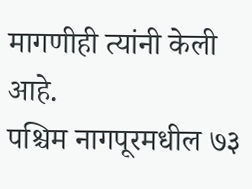मागणीही त्यांनी केली आहे.
पश्चिम नागपूरमधील ७३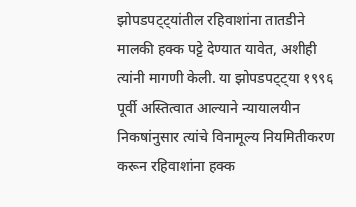झोपडपट्ट्यांतील रहिवाशांना तातडीने मालकी हक्क पट्टे देण्यात यावेत, अशीही त्यांनी मागणी केली. या झोपडपट्ट्या १९९६ पूर्वी अस्तित्वात आल्याने न्यायालयीन निकषांनुसार त्यांचे विनामूल्य नियमितीकरण करून रहिवाशांना हक्क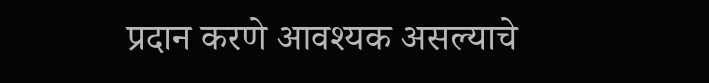प्रदान करणे आवश्यक असल्याचे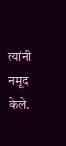त्यांनी नमूद केले.